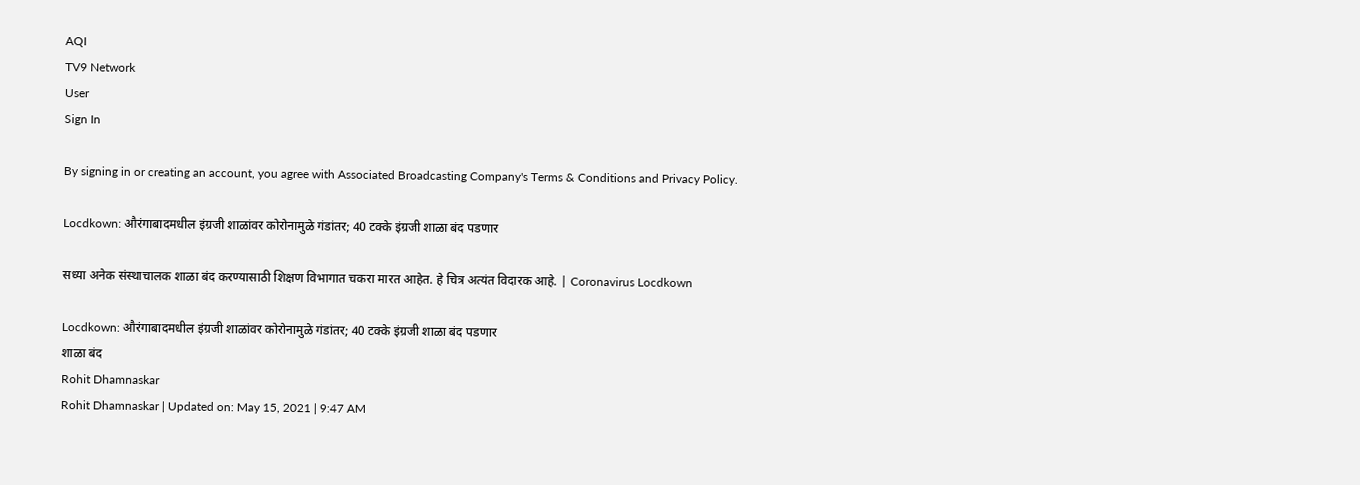AQI
TV9 Network
User
Sign In

By signing in or creating an account, you agree with Associated Broadcasting Company's Terms & Conditions and Privacy Policy.

Locdkown: औरंगाबादमधील इंग्रजी शाळांवर कोरोनामुळे गंडांतर; 40 टक्के इंग्रजी शाळा बंद पडणार

सध्या अनेक संस्थाचालक शाळा बंद करण्यासाठी शिक्षण विभागात चकरा मारत आहेत. हे चित्र अत्यंत विदारक आहे. | Coronavirus Locdkown

Locdkown: औरंगाबादमधील इंग्रजी शाळांवर कोरोनामुळे गंडांतर; 40 टक्के इंग्रजी शाळा बंद पडणार
शाळा बंद
Rohit Dhamnaskar
Rohit Dhamnaskar | Updated on: May 15, 2021 | 9:47 AM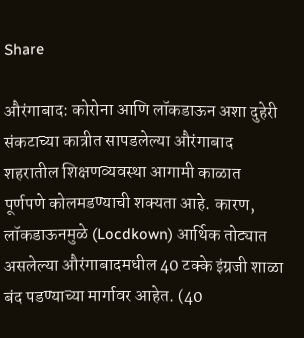Share

औरंगाबाद: कोरोना आणि लॉकडाऊन अशा दुहेरी संकटाच्या कात्रीत सापडलेल्या औरंगाबाद शहरातील शिक्षणव्यवस्था आगामी काळात पूर्णपणे कोलमडण्याची शक्यता आहे. कारण, लॉकडाऊनमुळे (Locdkown) आर्थिक तोट्यात असलेल्या औरंगाबादमधील 40 टक्के इंग्रजी शाळा बंद पडण्याच्या मार्गावर आहेत. (40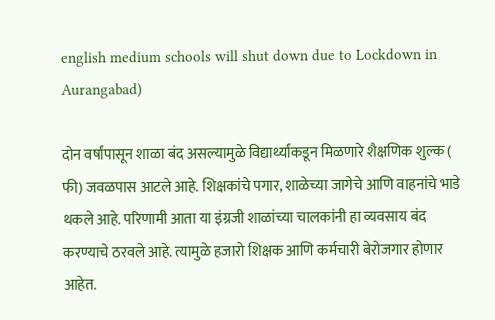english medium schools will shut down due to Lockdown in Aurangabad)

दोन वर्षांपासून शाळा बंद असल्यामुळे विद्यार्थ्यांकडून मिळणारे शैक्षणिक शुल्क ( फी) जवळपास आटले आहे. शिक्षकांचे पगार, शाळेच्या जागेचे आणि वाहनांचे भाडे थकले आहे. परिणामी आता या इंग्रजी शाळांच्या चालकांनी हा व्यवसाय बंद करण्याचे ठरवले आहे. त्यामुळे हजारो शिक्षक आणि कर्मचारी बेरोजगार होणार आहेत.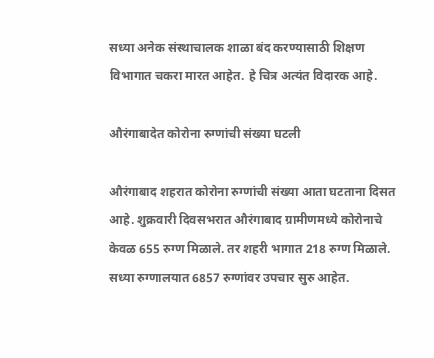सध्या अनेक संस्थाचालक शाळा बंद करण्यासाठी शिक्षण विभागात चकरा मारत आहेत. हे चित्र अत्यंत विदारक आहे.

औरंगाबादेत कोरोना रुग्णांची संख्या घटली

औरंगाबाद शहरात कोरोना रुग्णांची संख्या आता घटताना दिसत आहे. शुक्रवारी दिवसभरात औरंगाबाद ग्रामीणमध्ये कोरोनाचे केवळ 655 रुग्ण मिळाले. तर शहरी भागात 218 रुग्ण मिळाले. सध्या रुग्णालयात 6857 रुग्णांवर उपचार सुरु आहेत.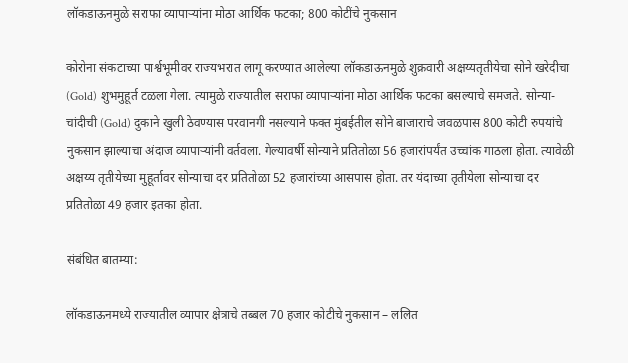लॉकडाऊनमुळे सराफा व्यापाऱ्यांना मोठा आर्थिक फटका; 800 कोटींचे नुकसान

कोरोना संकटाच्या पार्श्वभूमीवर राज्यभरात लागू करण्यात आलेल्या लॉकडाऊनमुळे शुक्रवारी अक्षय्यतृतीयेचा सोने खरेदीचा (Gold) शुभमुहूर्त टळला गेला. त्यामुळे राज्यातील सराफा व्यापाऱ्यांना मोठा आर्थिक फटका बसल्याचे समजते. सोन्या-चांदीची (Gold) दुकाने खुली ठेवण्यास परवानगी नसल्याने फक्त मुंबईतील सोने बाजाराचे जवळपास 800 कोटी रुपयांचे नुकसान झाल्याचा अंदाज व्यापाऱ्यांनी वर्तवला. गेल्यावर्षी सोन्याने प्रतितोळा 56 हजारांपर्यंत उच्चांक गाठला होता. त्यावेळी अक्षय्य तृतीयेच्या मुहूर्तावर सोन्याचा दर प्रतितोळा 52 हजारांच्या आसपास होता. तर यंदाच्या तृतीयेला सोन्याचा दर प्रतितोळा 49 हजार इतका होता.

संबंधित बातम्या:

लॉकडाऊनमध्ये राज्यातील व्यापार क्षेत्राचे तब्बल 70 हजार कोटीचे नुकसान – ललित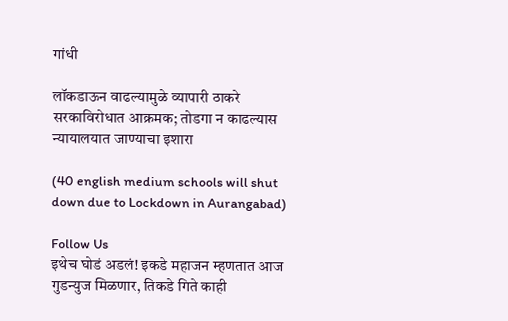गांधी

लॉकडाऊन वाढल्यामुळे व्यापारी ठाकरे सरकाविरोधात आक्रमक; तोडगा न काढल्यास न्यायालयात जाण्याचा इशारा

(40 english medium schools will shut down due to Lockdown in Aurangabad)

Follow Us
इथेच घोडं अडलं! इकडे महाजन म्हणतात आज गुडन्युज मिळणार, तिकडे गिते काही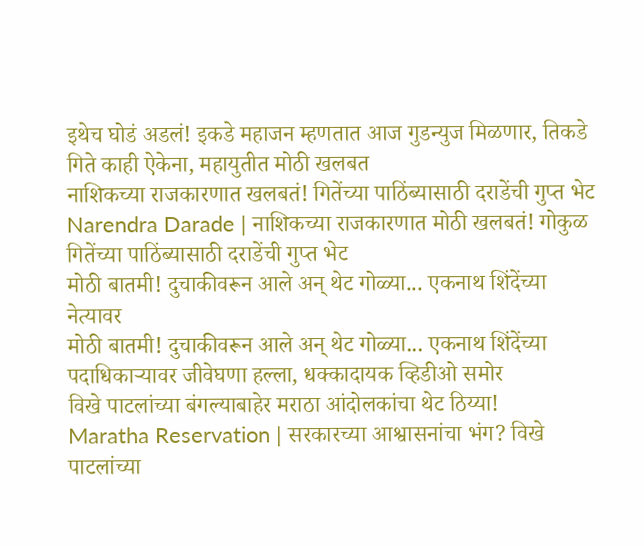इथेच घोडं अडलं! इकडे महाजन म्हणतात आज गुडन्युज मिळणार, तिकडे गिते काही ऐकेना, महायुतीत मोठी खलबत
नाशिकच्या राजकारणात खलबतं! गितेंच्या पाठिंब्यासाठी दराडेंची गुप्त भेट
Narendra Darade | नाशिकच्या राजकारणात मोठी खलबतं! गोकुळ गितेंच्या पाठिंब्यासाठी दराडेंची गुप्त भेट
मोठी बातमी! दुचाकीवरून आले अन् थेट गोळ्या... एकनाथ शिंदेंच्या नेत्यावर
मोठी बातमी! दुचाकीवरून आले अन् थेट गोळ्या... एकनाथ शिंदेंच्या पदाधिकाऱ्यावर जीवेघणा हल्ला, धक्कादायक व्हिडीओ समोर
विखे पाटलांच्या बंगल्याबाहेर मराठा आंदोलकांचा थेट ठिय्या!
Maratha Reservation | सरकारच्या आश्वासनांचा भंग? विखे पाटलांच्या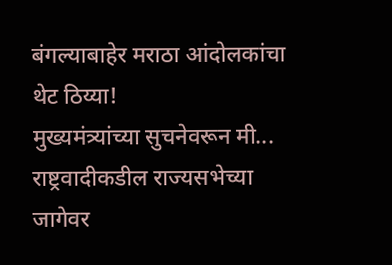बंगल्याबाहेर मराठा आंदोलकांचा थेट ठिय्या!
मुख्यमंत्र्यांच्या सुचनेवरून मी... राष्ट्रवादीकडील राज्यसभेच्या जागेवर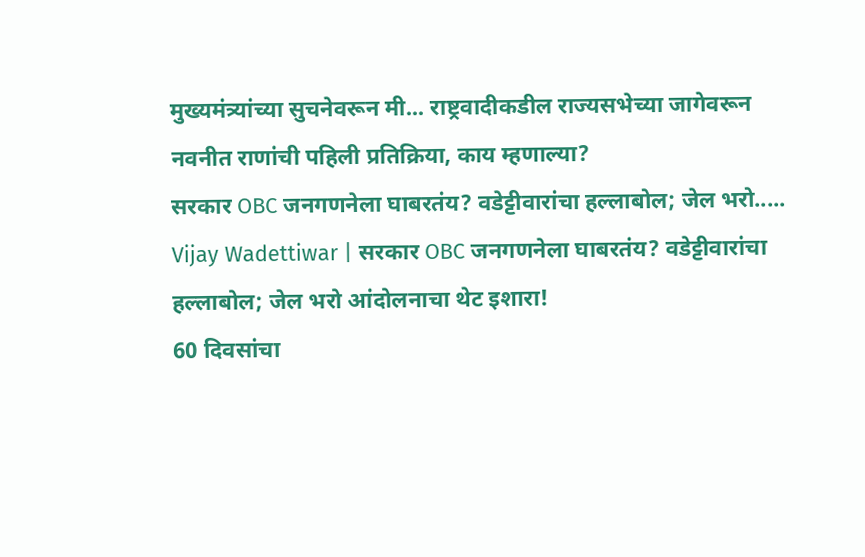मुख्यमंत्र्यांच्या सुचनेवरून मी... राष्ट्रवादीकडील राज्यसभेच्या जागेवरून नवनीत राणांची पहिली प्रतिक्रिया, काय म्हणाल्या?
सरकार OBC जनगणनेला घाबरतंय? वडेट्टीवारांचा हल्लाबोल; जेल भरो.....
Vijay Wadettiwar | सरकार OBC जनगणनेला घाबरतंय? वडेट्टीवारांचा हल्लाबोल; जेल भरो आंदोलनाचा थेट इशारा!
60 दिवसांचा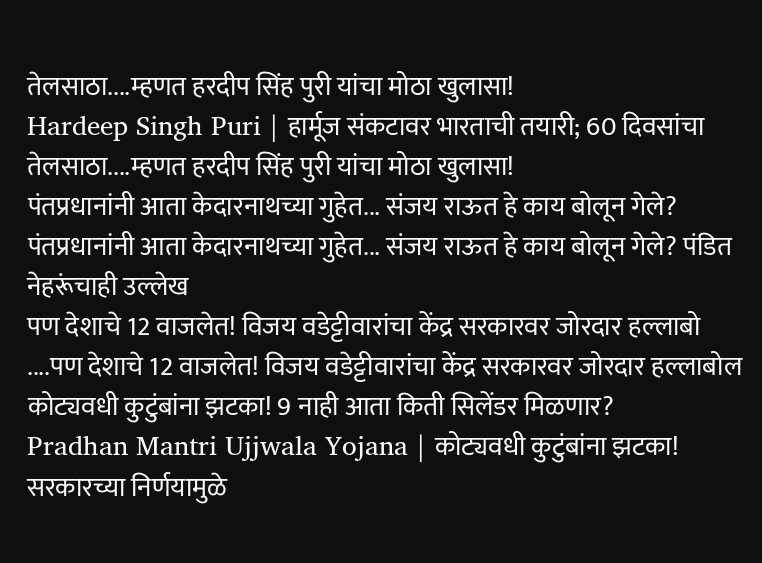तेलसाठा....म्हणत हरदीप सिंह पुरी यांचा मोठा खुलासा!
Hardeep Singh Puri | हार्मूज संकटावर भारताची तयारी; 60 दिवसांचा तेलसाठा....म्हणत हरदीप सिंह पुरी यांचा मोठा खुलासा!
पंतप्रधानांनी आता केदारनाथच्या गुहेत... संजय राऊत हे काय बोलून गेले?
पंतप्रधानांनी आता केदारनाथच्या गुहेत... संजय राऊत हे काय बोलून गेले? पंडित नेहरूंचाही उल्लेख
पण देशाचे 12 वाजलेत! विजय वडेट्टीवारांचा केंद्र सरकारवर जोरदार हल्लाबो
....पण देशाचे 12 वाजलेत! विजय वडेट्टीवारांचा केंद्र सरकारवर जोरदार हल्लाबोल
कोट्यवधी कुटुंबांना झटका! 9 नाही आता किती सिलेंडर मिळणार?
Pradhan Mantri Ujjwala Yojana | कोट्यवधी कुटुंबांना झटका! सरकारच्या निर्णयामुळे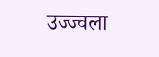उज्ज्वला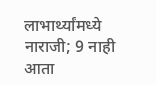लाभार्थ्यांमध्ये नाराजी; 9 नाही आता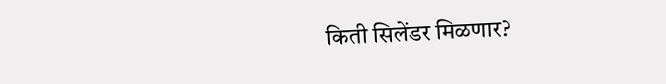किती सिलेंडर मिळणार?